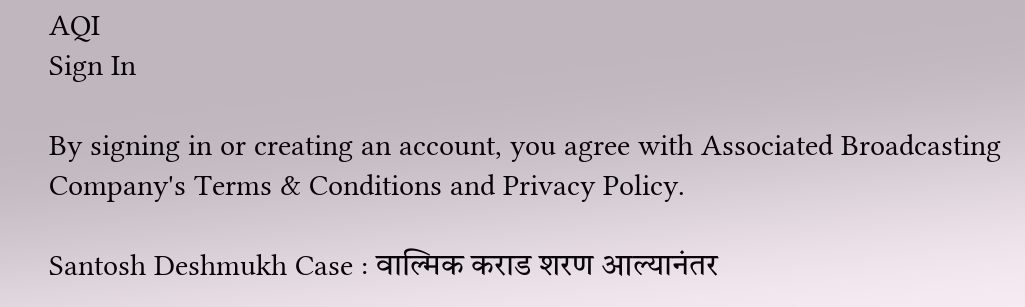AQI
Sign In

By signing in or creating an account, you agree with Associated Broadcasting Company's Terms & Conditions and Privacy Policy.

Santosh Deshmukh Case : वाल्मिक कराड शरण आल्यानंतर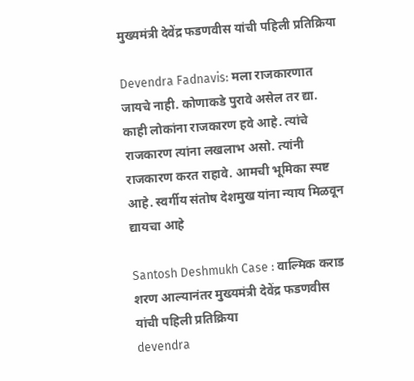मुख्यमंत्री देवेंद्र फडणवीस यांची पहिली प्रतिक्रिया

Devendra Fadnavis: मला राजकारणात जायचे नाही. कोणाकडे पुरावे असेल तर द्या. काही लोकांना राजकारण हवे आहे. त्यांचे राजकारण त्यांना लखलाभ असो. त्यांनी राजकारण करत राहावे. आमची भूमिका स्पष्ट आहे. स्वर्गीय संतोष देशमुख यांना न्याय मिळवून द्यायचा आहे

Santosh Deshmukh Case : वाल्मिक कराड शरण आल्यानंतर मुख्यमंत्री देवेंद्र फडणवीस यांची पहिली प्रतिक्रिया
devendra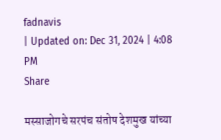fadnavis
| Updated on: Dec 31, 2024 | 4:08 PM
Share

मस्साजोगचे सरपंच संतोष देशमुख यांच्या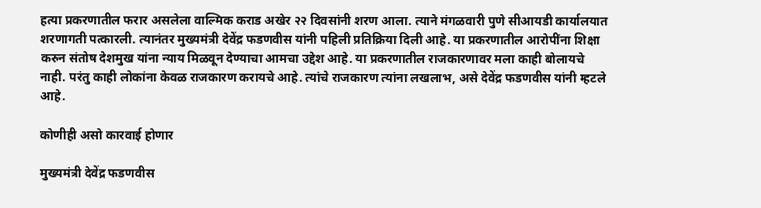हत्या प्रकरणातील फरार असलेला वाल्मिक कराड अखेर २२ दिवसांनी शरण आला. त्याने मंगळवारी पुणे सीआयडी कार्यालयात शरणागती पत्कारली. त्यानंतर मुख्यमंत्री देवेंद्र फडणवीस यांनी पहिली प्रतिक्रिया दिली आहे. या प्रकरणातील आरोपींना शिक्षा करुन संतोष देशमुख यांना न्याय मिळवून देण्याचा आमचा उद्देश आहे. या प्रकरणातील राजकारणावर मला काही बोलायचे नाही. परंतु काही लोकांना केवळ राजकारण करायचे आहे. त्यांचे राजकारण त्यांना लखलाभ, असे देवेंद्र फडणवीस यांनी म्हटले आहे.

कोणीही असो कारवाई होणार

मुख्यमंत्री देवेंद्र फडणवीस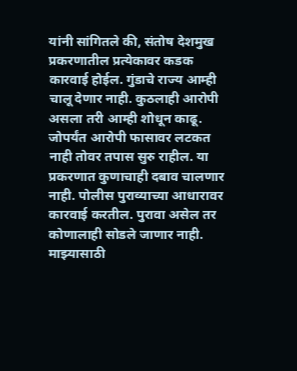यांनी सांगितले की, संतोष देशमुख प्रकरणातील प्रत्येकावर कडक कारवाई होईल. गुंडाचे राज्य आम्ही चालू देणार नाही. कुठलाही आरोपी असला तरी आम्ही शोधून काढू. जोपर्यंत आरोपी फासावर लटकत नाही तोवर तपास सुरु राहील. या प्रकरणात कुणाचाही दबाव चालणार नाही. पोलीस पुराव्याच्या आधारावर कारवाई करतील. पुरावा असेल तर कोणालाही सोडले जाणार नाही. माझ्यासाठी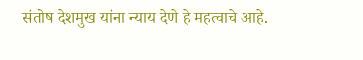संतोष देशमुख यांना न्याय देणे हे महत्वाचे आहे.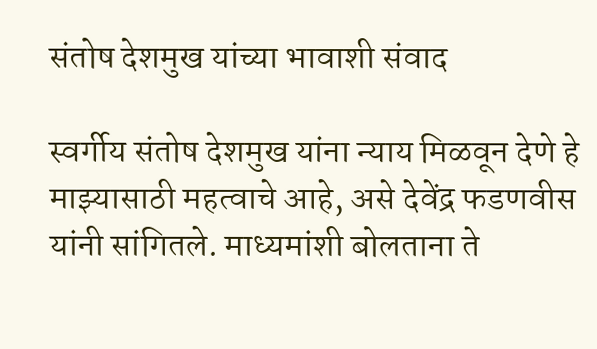संतोष देशमुख यांच्या भावाशी संवाद

स्वर्गीय संतोष देशमुख यांना न्याय मिळवून देणे हे माझ्यासाठी महत्वाचे आहे, असे देवेंद्र फडणवीस यांनी सांगितले. माध्यमांशी बोलताना ते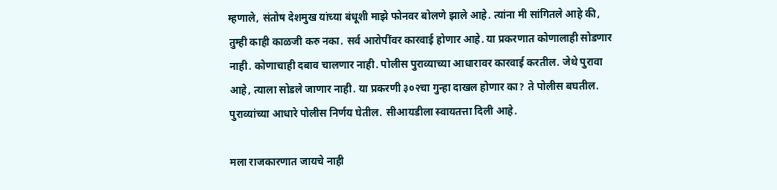म्हणाले, संतोष देशमुख यांच्या बंधूशी माझे फोनवर बोलणे झाले आहे. त्यांना मी सांगितले आहे की, तुम्ही काही काळजी करु नका. सर्व आरोपींवर कारवाई होणार आहे. या प्रकरणात कोणालाही सोडणार नाही. कोणाचाही दबाव चालणार नाही. पोलीस पुराव्याच्या आधारावर कारवाई करतील. जेथे पुरावा आहे, त्याला सोडले जाणार नाही. या प्रकरणी ३०२चा गुन्हा दाखल होणार का? ते पोलीस बघतील. पुराव्यांच्या आधारे पोलीस निर्णय घेतील. सीआयडीला स्वायतत्ता दिली आहे.

मला राजकारणात जायचे नाही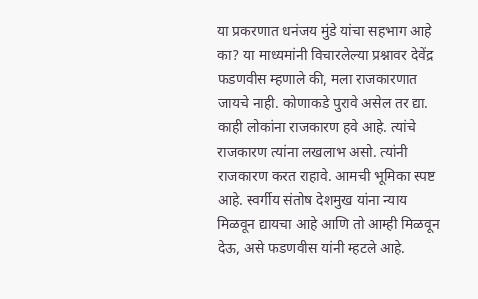या प्रकरणात धनंजय मुंडे यांचा सहभाग आहे का? या माध्यमांनी विचारलेल्या प्रश्नावर देवेंद्र फडणवीस म्हणाले की, मला राजकारणात जायचे नाही. कोणाकडे पुरावे असेल तर द्या. काही लोकांना राजकारण हवे आहे. त्यांचे राजकारण त्यांना लखलाभ असो. त्यांनी राजकारण करत राहावे. आमची भूमिका स्पष्ट आहे. स्वर्गीय संतोष देशमुख यांना न्याय मिळवून द्यायचा आहे आणि तो आम्ही मिळवून देऊ, असे फडणवीस यांनी म्हटले आहे.